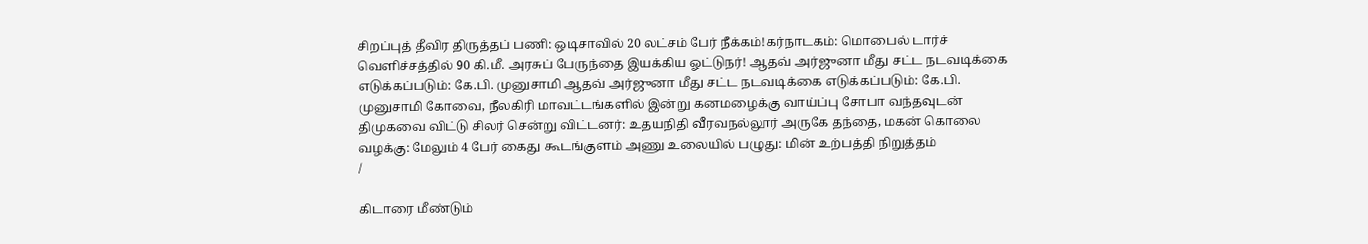சிறப்புத் தீவிர திருத்தப் பணி: ஒடிசாவில் 20 லட்சம் பேர் நீக்கம்!கர்நாடகம்: மொபைல் டார்ச் வெளிச்சத்தில் 90 கி.மீ. அரசுப் பேருந்தை இயக்கிய ஓட்டுநர்! ஆதவ் அர்ஜுனா மீது சட்ட நடவடிக்கை எடுக்கப்படும்: கே.பி. முனுசாமி ஆதவ் அர்ஜுனா மீது சட்ட நடவடிக்கை எடுக்கப்படும்: கே.பி. முனுசாமி கோவை, நீலகிரி மாவட்டங்களில் இன்று கனமழைக்கு வாய்ப்பு சோபா வந்தவுடன் திமுகவை விட்டு சிலர் சென்று விட்டனர்: உதயநிதி வீரவநல்லூர் அருகே தந்தை, மகன் கொலை வழக்கு: மேலும் 4 பேர் கைது கூடங்குளம் அணு உலையில் பழுது: மின் உற்பத்தி நிறுத்தம்
/

கிடாரை மீண்டும்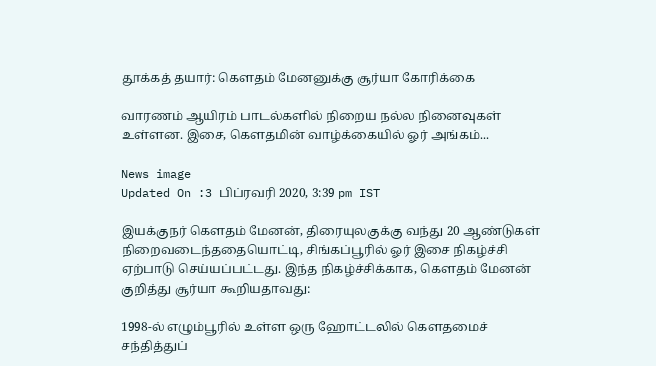தூக்கத் தயார்: கெளதம் மேனனுக்கு சூர்யா கோரிக்கை

வாரணம் ஆயிரம் பாடல்களில் நிறைய நல்ல நினைவுகள் உள்ளன. இசை, கெளதமின் வாழ்க்கையில் ஓர் அங்கம்...

News image
Updated On :3 பிப்ரவரி 2020, 3:39 pm IST

இயக்குநர் கெளதம் மேனன், திரையுலகுக்கு வந்து 20 ஆண்டுகள் நிறைவடைந்ததையொட்டி, சிங்கப்பூரில் ஓர் இசை நிகழ்ச்சி ஏற்பாடு செய்யப்பட்டது. இந்த நிகழ்ச்சிக்காக, கெளதம் மேனன் குறித்து சூர்யா கூறியதாவது:

1998-ல் எழும்பூரில் உள்ள ஒரு ஹோட்டலில் கெளதமைச் சந்தித்துப்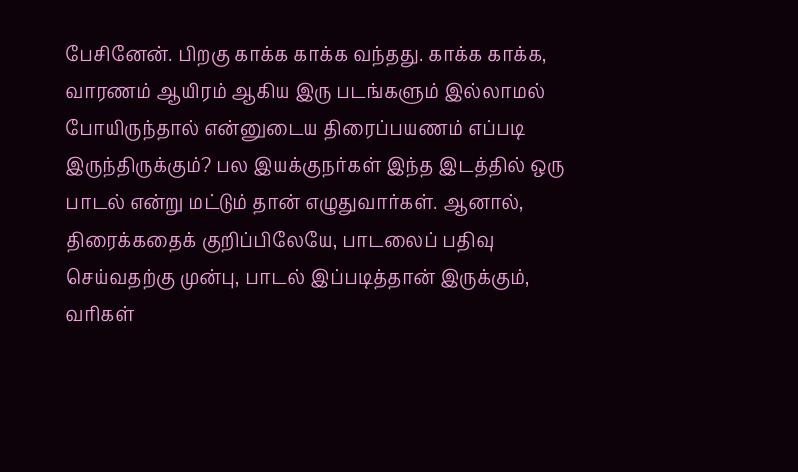பேசினேன். பிறகு காக்க காக்க வந்தது. காக்க காக்க, வாரணம் ஆயிரம் ஆகிய இரு படங்களும் இல்லாமல் போயிருந்தால் என்னுடைய திரைப்பயணம் எப்படி இருந்திருக்கும்? பல இயக்குநர்கள் இந்த இடத்தில் ஒரு பாடல் என்று மட்டும் தான் எழுதுவார்கள். ஆனால், திரைக்கதைக் குறிப்பிலேயே, பாடலைப் பதிவு செய்வதற்கு முன்பு, பாடல் இப்படித்தான் இருக்கும், வரிகள்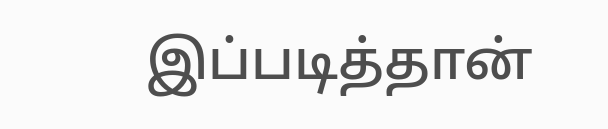இப்படித்தான்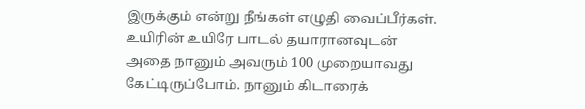இருக்கும் என்று நீங்கள் எழுதி வைப்பீர்கள். உயிரின் உயிரே பாடல் தயாரானவுடன் அதை நானும் அவரும் 100 முறையாவது கேட்டிருப்போம். நானும் கிடாரைக்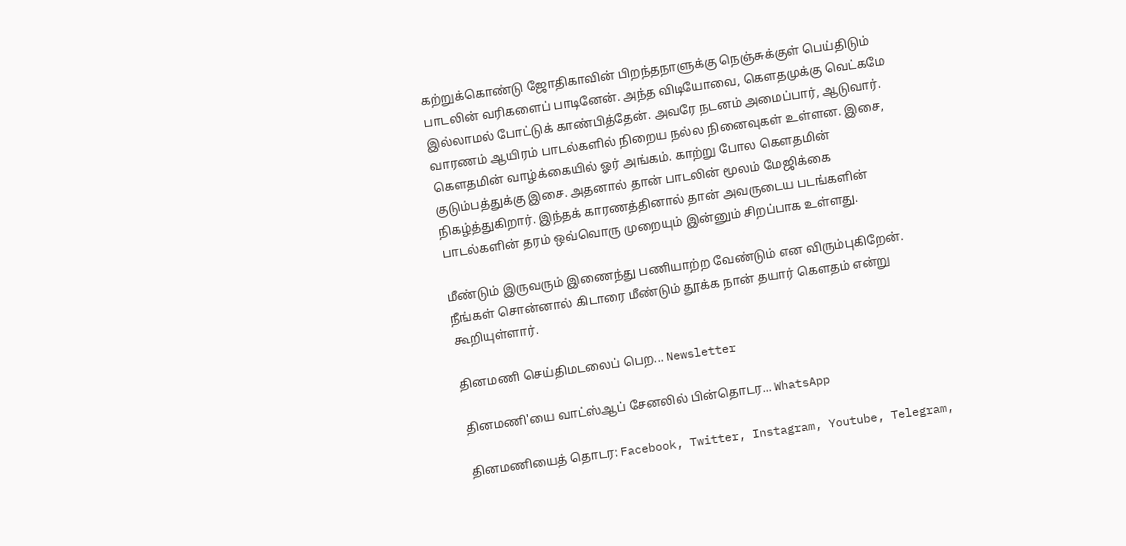கற்றுக்கொண்டு ஜோதிகாவின் பிறந்தநாளுக்கு நெஞ்சுக்குள் பெய்திடும் பாடலின் வரிகளைப் பாடினேன். அந்த விடியோவை, கெளதமுக்கு வெட்கமே இல்லாமல் போட்டுக் காண்பித்தேன். அவரே நடனம் அமைப்பார், ஆடுவார். வாரணம் ஆயிரம் பாடல்களில் நிறைய நல்ல நினைவுகள் உள்ளன. இசை, கெளதமின் வாழ்க்கையில் ஓர் அங்கம். காற்று போல கெளதமின் குடும்பத்துக்கு இசை. அதனால் தான் பாடலின் மூலம் மேஜிக்கை நிகழ்த்துகிறார். இந்தக் காரணத்தினால் தான் அவருடைய படங்களின் பாடல்களின் தரம் ஒவ்வொரு முறையும் இன்னும் சிறப்பாக உள்ளது.

மீண்டும் இருவரும் இணைந்து பணியாற்ற வேண்டும் என விரும்புகிறேன். நீங்கள் சொன்னால் கிடாரை மீண்டும் தூக்க நான் தயார் கெளதம் என்று கூறியுள்ளார்.

தினமணி செய்திமடலைப் பெற... Newsletter

தினமணி'யை வாட்ஸ்ஆப் சேனலில் பின்தொடர... WhatsApp

தினமணியைத் தொடர: Facebook, Twitter, Instagram, Youtube, Telegram,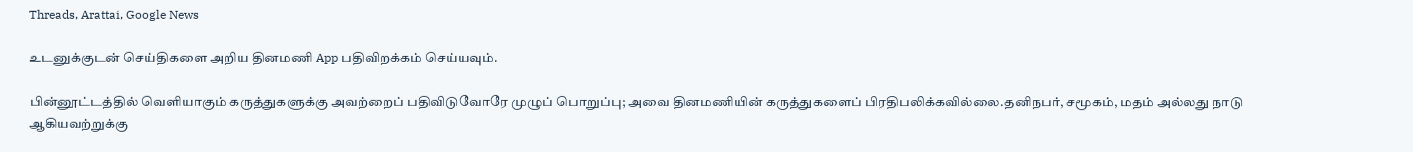Threads, Arattai, Google News

உடனுக்குடன் செய்திகளை அறிய தினமணி App பதிவிறக்கம் செய்யவும்.

பின்னூட்டத்தில் வெளியாகும் கருத்துகளுக்கு அவற்றைப் பதிவிடுவோரே முழுப் பொறுப்பு; அவை தினமணியின் கருத்துகளைப் பிரதிபலிக்கவில்லை.தனிநபர், சமூகம், மதம் அல்லது நாடு ஆகியவற்றுக்கு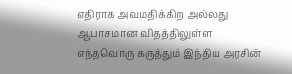எதிராக அவமதிக்கிற அல்லது ஆபாசமான விதத்திலுள்ள எந்தவொரு கருத்தும் இந்திய அரசின்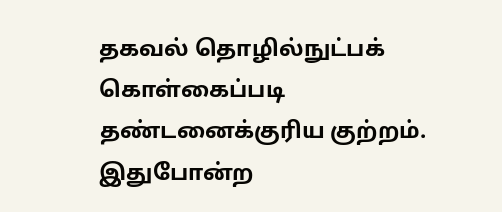தகவல் தொழில்நுட்பக் கொள்கைப்படி தண்டனைக்குரிய குற்றம். இதுபோன்ற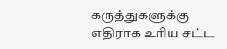கருத்துகளுக்கு எதிராக உரிய சட்ட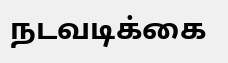நடவடிக்கை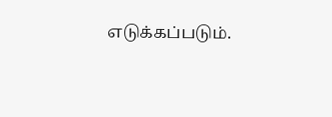எடுக்கப்படும்.